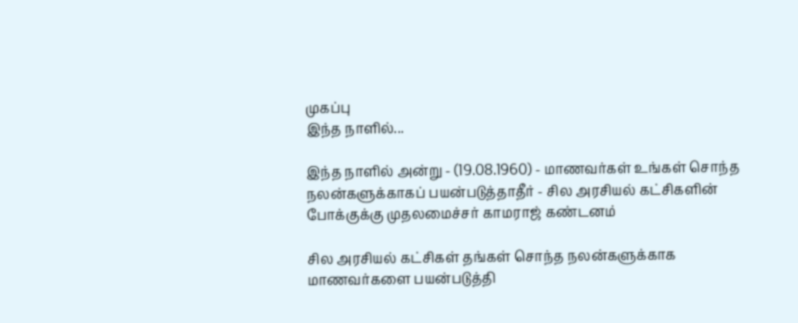முகப்பு
இந்த நாளில்...

இந்த நாளில் அன்று - (19.08.1960) - மாணவர்கள் உங்கள் சொந்த நலன்களுக்காகப் பயன்படுத்தாதீர் - சில அரசியல் கட்சிகளின் போக்குக்கு முதலமைச்சர் காமராஜ் கண்டனம்

சில அரசியல் கட்சிகள் தங்கள் சொந்த நலன்களுக்காக மாணவர்களை பயன்படுத்தி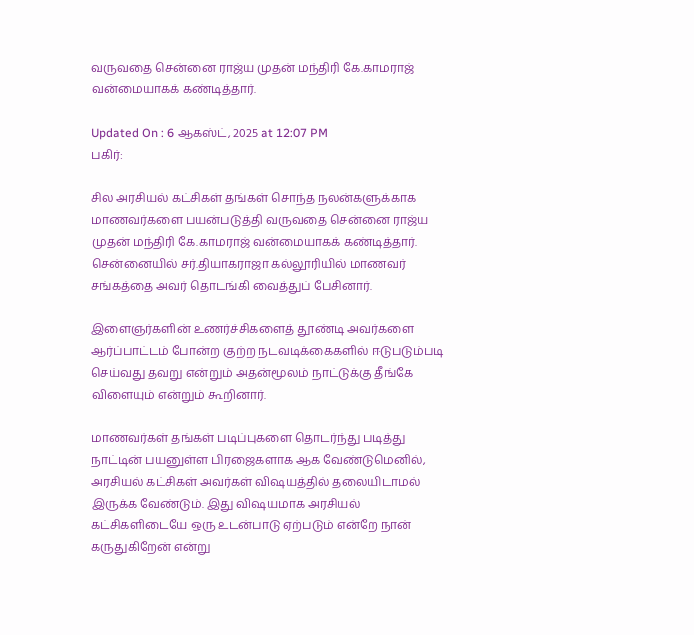வருவதை சென்னை ராஜ்ய முதன் மந்திரி கே.காமராஜ் வன்மையாகக் கண்டித்தார்.

Updated On : 6 ஆகஸ்ட், 2025 at 12:07 PM
பகிர்:

சில அரசியல் கட்சிகள் தங்கள் சொந்த நலன்களுக்காக மாணவர்களை பயன்படுத்தி வருவதை சென்னை ராஜ்ய முதன் மந்திரி கே.காமராஜ் வன்மையாகக் கண்டித்தார். சென்னையில் சர்.தியாகராஜா கல்லூரியில் மாணவர் சங்கத்தை அவர் தொடங்கி வைத்துப் பேசினார்.

இளைஞர்களின் உணர்ச்சிகளைத் தூண்டி அவர்களை ஆர்ப்பாட்டம் போன்ற குற்ற நடவடிக்கைகளில் ஈடுபடும்படி செய்வது தவறு என்றும் அதன்மூலம் நாட்டுக்கு தீங்கே விளையும் என்றும் கூறினார்.

மாணவர்கள் தங்கள் படிப்புகளை தொடர்ந்து படித்து நாட்டின் பயனுள்ள பிரஜைகளாக ஆக வேண்டுமெனில், அரசியல் கட்சிகள் அவர்கள் விஷயத்தில் தலையிடாமல் இருக்க வேண்டும். இது விஷயமாக அரசியல் கட்சிகளிடையே ஒரு உடன்பாடு ஏற்படும் என்றே நான் கருதுகிறேன் என்று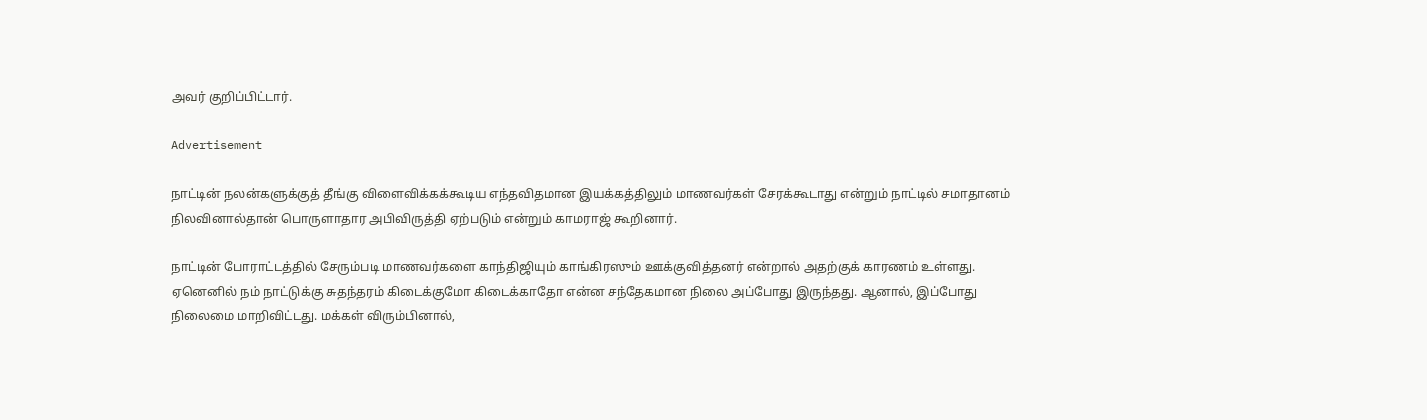அவர் குறிப்பிட்டார்.

Advertisement

நாட்டின் நலன்களுக்குத் தீங்கு விளைவிக்கக்கூடிய எந்தவிதமான இயக்கத்திலும் மாணவர்கள் சேரக்கூடாது என்றும் நாட்டில் சமாதானம் நிலவினால்தான் பொருளாதார அபிவிருத்தி ஏற்படும் என்றும் காமராஜ் கூறினார்.

நாட்டின் போராட்டத்தில் சேரும்படி மாணவர்களை காந்திஜியும் காங்கிரஸும் ஊக்குவித்தனர் என்றால் அதற்குக் காரணம் உள்ளது. ஏனெனில் நம் நாட்டுக்கு சுதந்தரம் கிடைக்குமோ கிடைக்காதோ என்ன சந்தேகமான நிலை அப்போது இருந்தது. ஆனால், இப்போது நிலைமை மாறிவிட்டது. மக்கள் விரும்பினால்,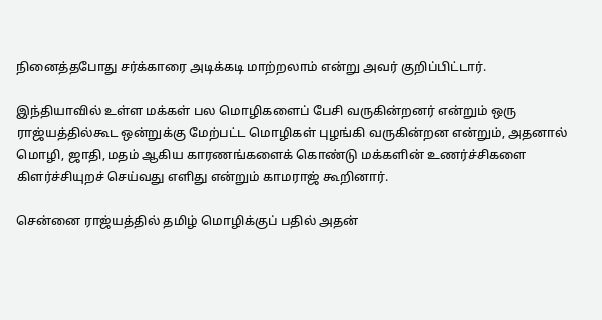நினைத்தபோது சர்க்காரை அடிக்கடி மாற்றலாம் என்று அவர் குறிப்பிட்டார்.

இந்தியாவில் உள்ள மக்கள் பல மொழிகளைப் பேசி வருகின்றனர் என்றும் ஒரு ராஜ்யத்தில்கூட ஒன்றுக்கு மேற்பட்ட மொழிகள் புழங்கி வருகின்றன என்றும், அதனால் மொழி, ஜாதி, மதம் ஆகிய காரணங்களைக் கொண்டு மக்களின் உணர்ச்சிகளை கிளர்ச்சியுறச் செய்வது எளிது என்றும் காமராஜ் கூறினார்.

சென்னை ராஜ்யத்தில் தமிழ் மொழிக்குப் பதில் அதன்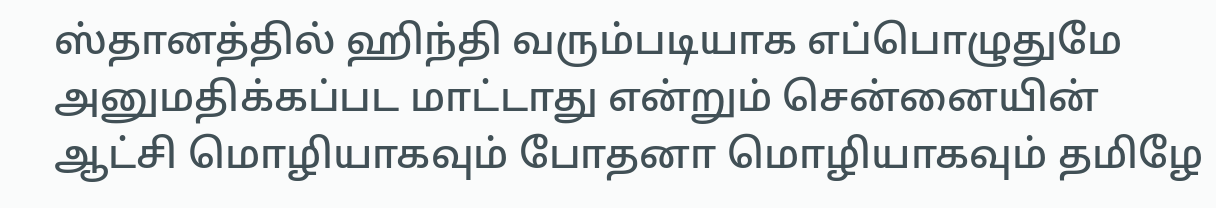ஸ்தானத்தில் ஹிந்தி வரும்படியாக எப்பொழுதுமே அனுமதிக்கப்பட மாட்டாது என்றும் சென்னையின் ஆட்சி மொழியாகவும் போதனா மொழியாகவும் தமிழே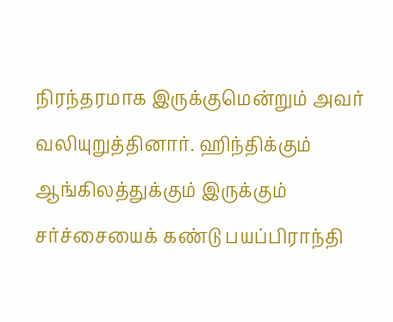நிரந்தரமாக இருக்குமென்றும் அவர் வலியுறுத்தினார். ஹிந்திக்கும் ஆங்கிலத்துக்கும் இருக்கும் சர்ச்சையைக் கண்டு பயப்பிராந்தி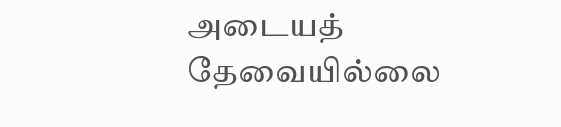அடையத் தேவையில்லை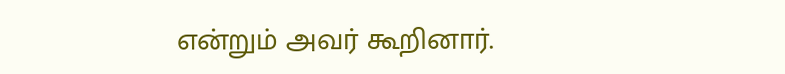என்றும் அவர் கூறினார்.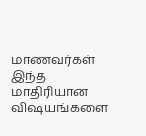மாணவர்கள் இந்த மாதிரியான விஷயங்களை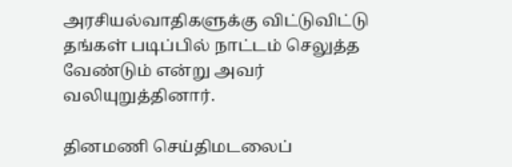அரசியல்வாதிகளுக்கு விட்டுவிட்டு தங்கள் படிப்பில் நாட்டம் செலுத்த வேண்டும் என்று அவர் வலியுறுத்தினார்.

தினமணி செய்திமடலைப்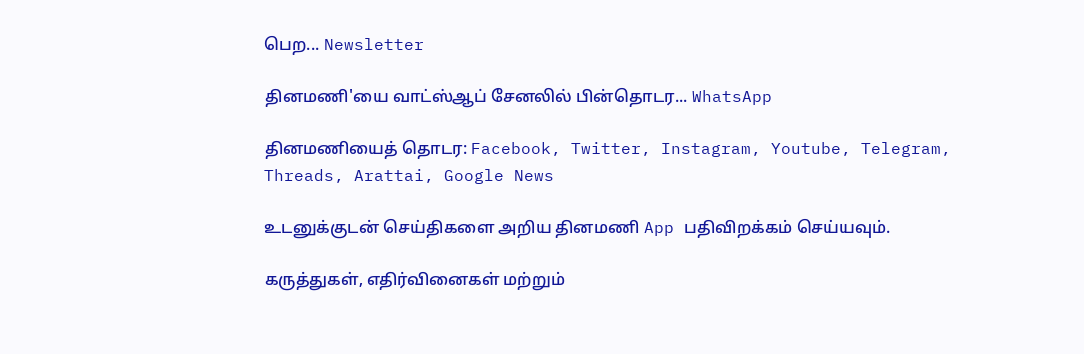பெற... Newsletter

தினமணி'யை வாட்ஸ்ஆப் சேனலில் பின்தொடர... WhatsApp

தினமணியைத் தொடர: Facebook, Twitter, Instagram, Youtube, Telegram, Threads, Arattai, Google News

உடனுக்குடன் செய்திகளை அறிய தினமணி App பதிவிறக்கம் செய்யவும்.

கருத்துகள், எதிர்வினைகள் மற்றும்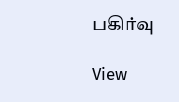பகிர்வு

View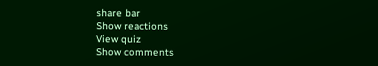share bar
Show reactions
View quiz
Show comments